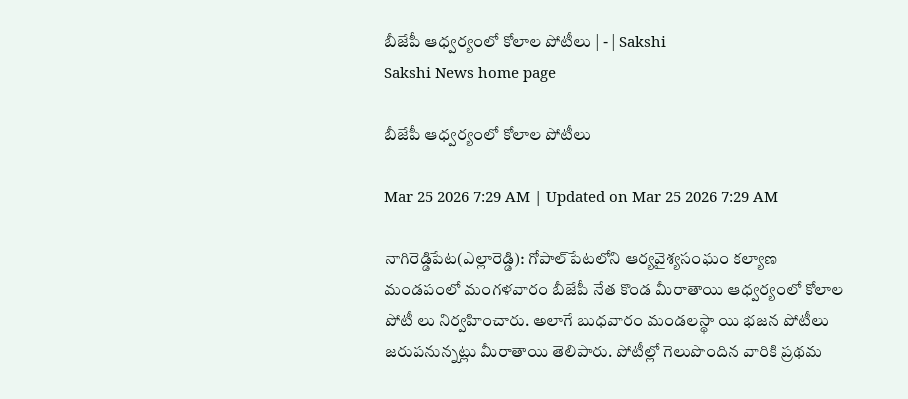బీజేపీ ఆధ్వర్యంలో కోలాల పోటీలు | - | Sakshi
Sakshi News home page

బీజేపీ ఆధ్వర్యంలో కోలాల పోటీలు

Mar 25 2026 7:29 AM | Updated on Mar 25 2026 7:29 AM

నాగిరెడ్డిపేట(ఎల్లారెడ్డి): గోపాల్‌పేటలోని ఆర్యవైశ్యసంఘం కల్యాణ మండపంలో మంగళవారం బీజేపీ నేత కొండ మీరాతాయి ఆధ్వర్యంలో కోలాల పోటీ లు నిర్వహించారు. అలాగే బుధవారం మండలస్థా యి భజన పోటీలు జరుపనున్నట్లు మీరాతాయి తెలిపారు. పోటీల్లో గెలుపొందిన వారికి ప్రథమ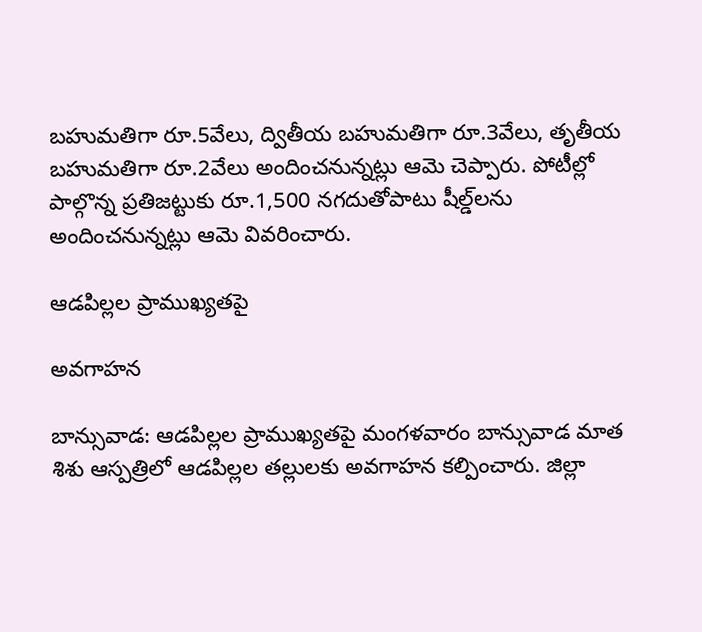బహుమతిగా రూ.5వేలు, ద్వితీయ బహుమతిగా రూ.3వేలు, తృతీయ బహుమతిగా రూ.2వేలు అందించనున్నట్లు ఆమె చెప్పారు. పోటీల్లో పాల్గొన్న ప్రతిజట్టుకు రూ.1,500 నగదుతోపాటు షీల్డ్‌లను అందించనున్నట్లు ఆమె వివరించారు.

ఆడపిల్లల ప్రాముఖ్యతపై

అవగాహన

బాన్సువాడ: ఆడపిల్లల ప్రాముఖ్యతపై మంగళవారం బాన్సువాడ మాత శిశు ఆస్పత్రిలో ఆడపిల్లల తల్లులకు అవగాహన కల్పించారు. జిల్లా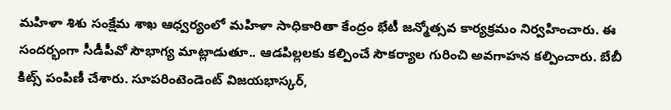మహిళా శిశు సంక్షేమ శాఖ ఆధ్వర్యంలో మహిళా సాధికారితా కేంద్రం భేటీ జన్మోత్సవ కార్యక్రమం నిర్వహించారు. ఈ సందర్భంగా సీడీపీవో సౌభాగ్య మాట్లాడుతూ.. ఆడపిల్లలకు కల్పించే సౌకర్యాల గురించి అవగాహన కల్పించారు. బేబీ కిట్స్‌ పంపిణీ చేశారు. సూపరింటెండెంట్‌ విజయభాస్కర్‌,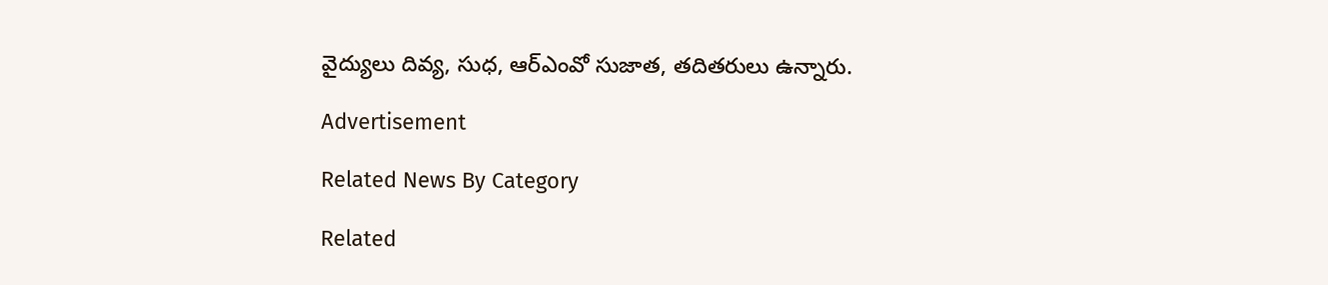వైద్యులు దివ్య, సుధ, ఆర్‌ఎంవో సుజాత, తదితరులు ఉన్నారు.

Advertisement

Related News By Category

Related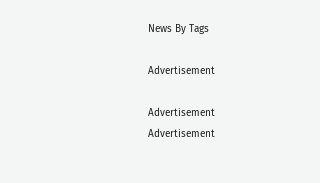News By Tags

Advertisement

Advertisement
Advertisement